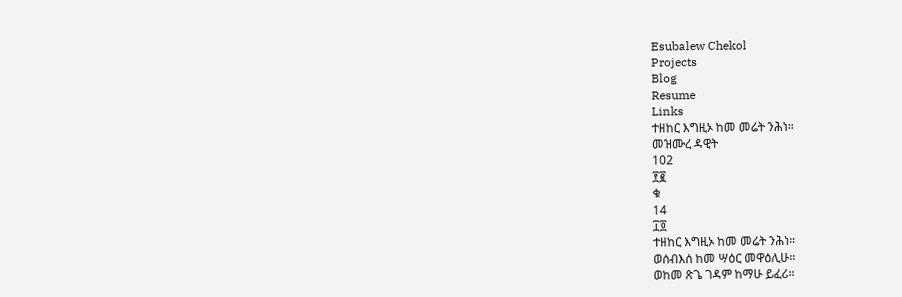Esubalew Chekol
Projects
Blog
Resume
Links
ተዘከር እግዚኦ ከመ መሬት ንሕነ።
መዝሙረ ዳዊት
102
፻፪
ቁ
14
፲፬
ተዘከር እግዚኦ ከመ መሬት ንሕነ።
ወሰብእሰ ከመ ሣዕር መዋዕሊሁ።
ወከመ ጽጌ ገዳም ከማሁ ይፈሪ።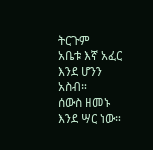ትርጉም
አቤቱ እኛ አፈር እንደ ሆንን አስብ።
ሰውስ ዘመኑ እንደ ሣር ነው።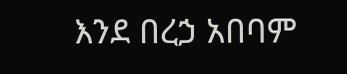እንደ በረኃ አበባም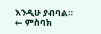እንዲሁ ያብባል።
← ምስባክ